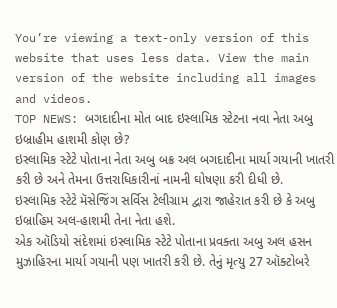You’re viewing a text-only version of this website that uses less data. View the main version of the website including all images and videos.
TOP NEWS: બગદાદીના મોત બાદ ઇસ્લામિક સ્ટેટના નવા નેતા અબુ ઇબ્રાહીમ હાશમી કોણ છે?
ઇસ્લામિક સ્ટેટે પોતાના નેતા અબુ બક્ર અલ બગદાદીના માર્યા ગયાની ખાતરી કરી છે અને તેમના ઉત્તરાધિકારીનાં નામની ઘોષણા કરી દીધી છે.
ઇસ્લામિક સ્ટેટે મૅસેજિંગ સર્વિસ ટેલીગ્રામ દ્વારા જાહેરાત કરી છે કે અબુ ઇબ્રાહિમ અલ-હાશમી તેના નેતા હશે.
એક ઑડિયો સંદેશમાં ઇસ્લામિક સ્ટેટે પોતાના પ્રવક્તા અબુ અલ હસન મુઝાહિરના માર્યા ગયાની પણ ખાતરી કરી છે. તેનું મૃત્યુ 27 ઑક્ટોબરે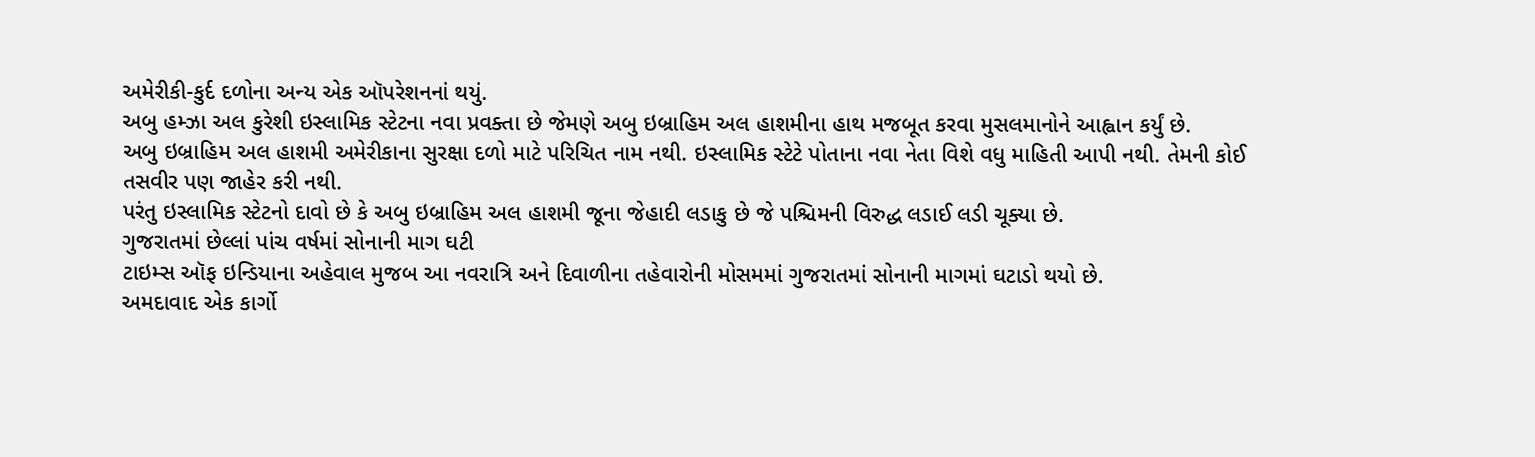અમેરીકી-કુર્દ દળોના અન્ય એક ઑપરેશનનાં થયું.
અબુ હમ્ઝા અલ કુરેશી ઇસ્લામિક સ્ટેટના નવા પ્રવક્તા છે જેમણે અબુ ઇબ્રાહિમ અલ હાશમીના હાથ મજબૂત કરવા મુસલમાનોને આહ્વાન કર્યું છે.
અબુ ઇબ્રાહિમ અલ હાશમી અમેરીકાના સુરક્ષા દળો માટે પરિચિત નામ નથી. ઇસ્લામિક સ્ટેટે પોતાના નવા નેતા વિશે વધુ માહિતી આપી નથી. તેમની કોઈ તસવીર પણ જાહેર કરી નથી.
પરંતુ ઇસ્લામિક સ્ટેટનો દાવો છે કે અબુ ઇબ્રાહિમ અલ હાશમી જૂના જેહાદી લડાકુ છે જે પશ્ચિમની વિરુદ્ધ લડાઈ લડી ચૂક્યા છે.
ગુજરાતમાં છેલ્લાં પાંચ વર્ષમાં સોનાની માગ ઘટી
ટાઇમ્સ ઑફ ઇન્ડિયાના અહેવાલ મુજબ આ નવરાત્રિ અને દિવાળીના તહેવારોની મોસમમાં ગુજરાતમાં સોનાની માગમાં ઘટાડો થયો છે.
અમદાવાદ એક કાર્ગો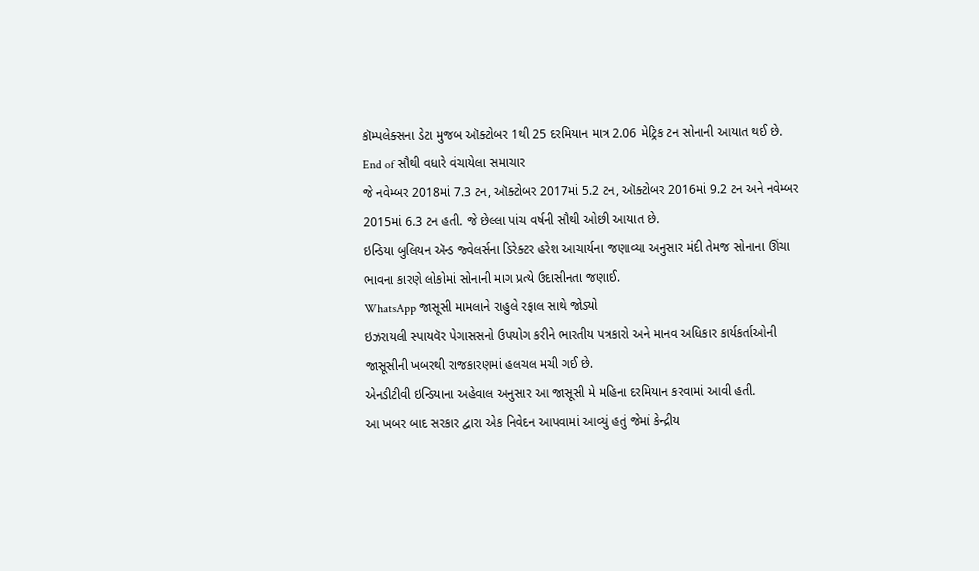કૉમ્પલેક્સના ડેટા મુજબ ઑક્ટોબર 1થી 25 દરમિયાન માત્ર 2.06 મેટ્રિક ટન સોનાની આયાત થઈ છે.
End of સૌથી વધારે વંચાયેલા સમાચાર
જે નવેમ્બર 2018માં 7.3 ટન, ઑક્ટોબર 2017માં 5.2 ટન, ઑક્ટોબર 2016માં 9.2 ટન અને નવેમ્બર 2015માં 6.3 ટન હતી. જે છેલ્લા પાંચ વર્ષની સૌથી ઓછી આયાત છે.
ઇન્ડિયા બુલિયન ઍન્ડ જ્વેલર્સના ડિરેક્ટર હરેશ આચાર્યના જણાવ્યા અનુસાર મંદી તેમજ સોનાના ઊંચા ભાવના કારણે લોકોમાં સોનાની માગ પ્રત્યે ઉદાસીનતા જણાઈ.
WhatsApp જાસૂસી મામલાને રાહુલે રફાલ સાથે જોડ્યો
ઇઝરાયલી સ્પાયવૅર પેગાસસનો ઉપયોગ કરીને ભારતીય પત્રકારો અને માનવ અધિકાર કાર્યકર્તાઓની જાસૂસીની ખબરથી રાજકારણમાં હલચલ મચી ગઈ છે.
એનડીટીવી ઇન્ડિયાના અહેવાલ અનુસાર આ જાસૂસી મે મહિના દરમિયાન કરવામાં આવી હતી.
આ ખબર બાદ સરકાર દ્વારા એક નિવેદન આપવામાં આવ્યું હતું જેમાં કેન્દ્રીય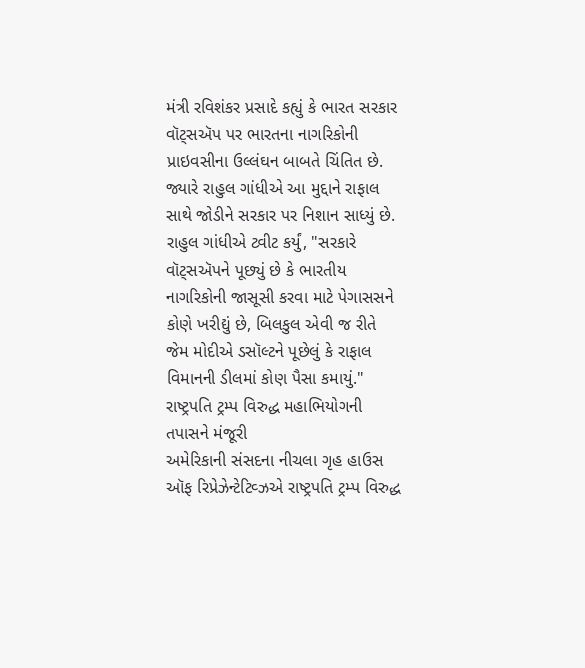મંત્રી રવિશંકર પ્રસાદે કહ્યું કે ભારત સરકાર વૉટ્સઍપ પર ભારતના નાગરિકોની પ્રાઇવસીના ઉલ્લંઘન બાબતે ચિંતિત છે.
જ્યારે રાહુલ ગાંધીએ આ મુદ્દાને રાફાલ સાથે જોડીને સરકાર પર નિશાન સાધ્યું છે.
રાહુલ ગાંધીએ ટ્વીટ કર્યું, "સરકારે વૉટ્સઍપને પૂછ્યું છે કે ભારતીય નાગરિકોની જાસૂસી કરવા માટે પેગાસસને કોણે ખરીદ્યું છે, બિલકુલ એવી જ રીતે જેમ મોદીએ ડસૉલ્ટને પૂછેલું કે રાફાલ વિમાનની ડીલમાં કોણ પૈસા કમાયું."
રાષ્ટ્રપતિ ટ્રમ્પ વિરુદ્ધ મહાભિયોગની તપાસને મંજૂરી
અમેરિકાની સંસદના નીચલા ગૃહ હાઉસ ઑફ રિપ્રેઝેન્ટેટિવ્ઝએ રાષ્ટ્રપતિ ટ્રમ્પ વિરુદ્ધ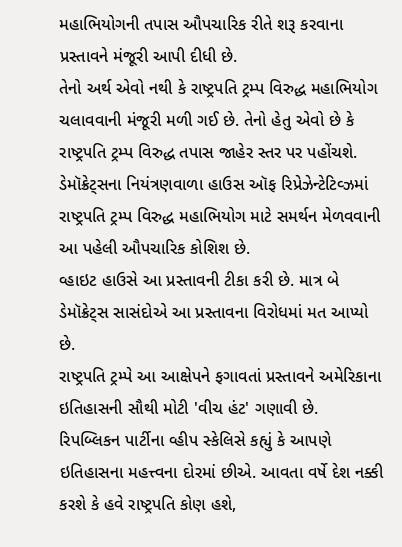મહાભિયોગની તપાસ ઔપચારિક રીતે શરૂ કરવાના પ્રસ્તાવને મંજૂરી આપી દીધી છે.
તેનો અર્થ એવો નથી કે રાષ્ટ્રપતિ ટ્રમ્પ વિરુદ્ધ મહાભિયોગ ચલાવવાની મંજૂરી મળી ગઈ છે. તેનો હેતુ એવો છે કે રાષ્ટ્રપતિ ટ્રમ્પ વિરુદ્ધ તપાસ જાહેર સ્તર પર પહોંચશે.
ડેમૉક્રેટ્સના નિયંત્રણવાળા હાઉસ ઑફ રિપ્રેઝેન્ટેટિવ્ઝમાં રાષ્ટ્રપતિ ટ્રમ્પ વિરુદ્ધ મહાભિયોગ માટે સમર્થન મેળવવાની આ પહેલી ઔપચારિક કોશિશ છે.
વ્હાઇટ હાઉસે આ પ્રસ્તાવની ટીકા કરી છે. માત્ર બે ડેમૉક્રેટ્સ સાસંદોએ આ પ્રસ્તાવના વિરોધમાં મત આપ્યો છે.
રાષ્ટ્રપતિ ટ્રમ્પે આ આક્ષેપને ફગાવતાં પ્રસ્તાવને અમેરિકાના ઇતિહાસની સૌથી મોટી 'વીચ હંટ' ગણાવી છે.
રિપબ્લિકન પાર્ટીના વ્હીપ સ્કેલિસે કહ્યું કે આપણે ઇતિહાસના મહત્ત્વના દોરમાં છીએ. આવતા વર્ષે દેશ નક્કી કરશે કે હવે રાષ્ટ્રપતિ કોણ હશે,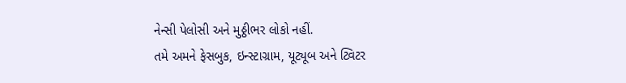નેન્સી પેલોસી અને મુઠ્ઠીભર લોકો નહીં.
તમે અમને ફેસબુક, ઇન્સ્ટાગ્રામ, યૂટ્યૂબ અને ટ્વિટર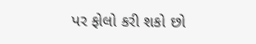પર ફોલો કરી શકો છો